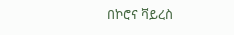በኮሮና ቫይረስ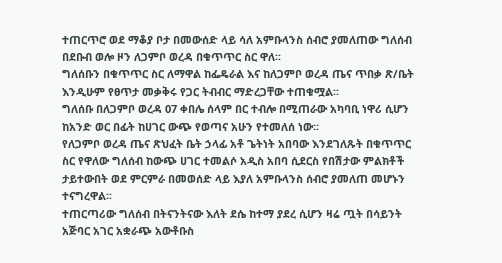ተጠርጥሮ ወደ ማቆያ ቦታ በመውሰድ ላይ ሳለ አምቡላንስ ሰብሮ ያመለጠው ግለሰብ በደቡብ ወሎ ዞን ለጋምቦ ወረዳ በቁጥጥር ስር ዋለ፡፡
ግለሰቡን በቁጥጥር ስር ለማዋል ከፌዴራል እና ከለጋምቦ ወረዳ ጤና ጥበቃ ጽ/ቤት እንዲሁም የፀጥታ መቃቅሩ የጋር ትብብር ማድረጋቸው ተጠቁሟል፡፡
ግለሰቡ በለጋምቦ ወረዳ 07 ቀበሌ ሰላም በር ተብሎ በሚጠራው አካባቢ ነዋሪ ሲሆን ከአንድ ወር በፊት ከሀገር ውጭ የወጣና አሁን የተመለሰ ነው፡፡
የለጋምቦ ወረዳ ጤና ጽህፈት ቤት ኃላፊ አቶ ጌትነት አበባው እንደገለጹት በቁጥጥር ስር የዋለው ግለሰብ ከውጭ ሀገር ተመልሶ አዲስ አበባ ሲደርስ የበሽታው ምልክቶች ታይተውበት ወደ ምርምራ በመወሰድ ላይ እያለ አምቡላንስ ሰብሮ ያመለጠ መሆኑን ተናግረዋል፡፡
ተጠርጣሪው ግለሰብ በትናንትናው እለት ደሴ ከተማ ያደረ ሲሆን ዛሬ ጧት በሳይንት አጅባር አገር አቋራጭ አውቶቡስ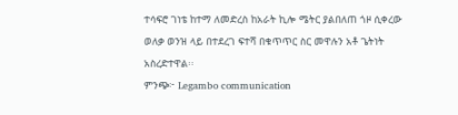ተሳፍሮ ገነቴ ከተማ ለመድረስ ከአራት ኪሎ ሜትር ያልበለጠ ጎዞ ሲቀረው ወለቃ ወንዝ ላይ በተደረገ ፍተሻ በቁጥጥር ስር መዋሉን አቶ ጌትነት አስረድተዋል፡፡
ምንጭ፦ Legambo communication